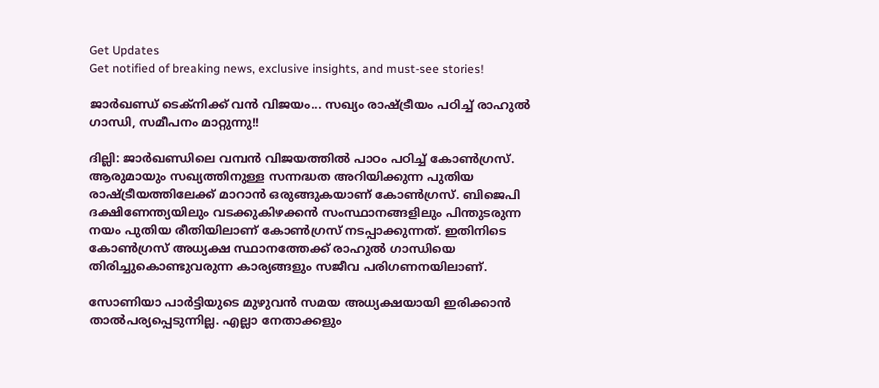Get Updates
Get notified of breaking news, exclusive insights, and must-see stories!

ജാര്‍ഖണ്ഡ് ടെക്‌നിക്ക് വന്‍ വിജയം... സഖ്യം രാഷ്ട്രീയം പഠിച്ച് രാഹുല്‍ ഗാന്ധി, സമീപനം മാറ്റുന്നു!!

ദില്ലി: ജാര്‍ഖണ്ഡിലെ വമ്പന്‍ വിജയത്തില്‍ പാഠം പഠിച്ച് കോണ്‍ഗ്രസ്. ആരുമായും സഖ്യത്തിനുള്ള സന്നദ്ധത അറിയിക്കുന്ന പുതിയ രാഷ്ട്രീയത്തിലേക്ക് മാറാന്‍ ഒരുങ്ങുകയാണ് കോണ്‍ഗ്രസ്. ബിജെപി ദക്ഷിണേന്ത്യയിലും വടക്കുകിഴക്കന്‍ സംസ്ഥാനങ്ങളിലും പിന്തുടരുന്ന നയം പുതിയ രീതിയിലാണ് കോണ്‍ഗ്രസ് നടപ്പാക്കുന്നത്. ഇതിനിടെ കോണ്‍ഗ്രസ് അധ്യക്ഷ സ്ഥാനത്തേക്ക് രാഹുല്‍ ഗാന്ധിയെ തിരിച്ചുകൊണ്ടുവരുന്ന കാര്യങ്ങളും സജീവ പരിഗണനയിലാണ്.

സോണിയാ പാര്‍ട്ടിയുടെ മുഴുവന്‍ സമയ അധ്യക്ഷയായി ഇരിക്കാന്‍ താല്‍പര്യപ്പെടുന്നില്ല. എല്ലാ നേതാക്കളും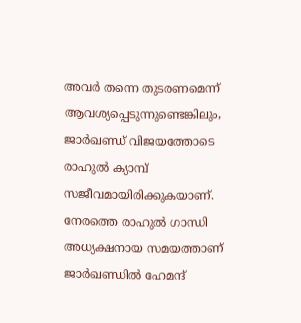അവര്‍ തന്നെ തുടരണമെന്ന് ആവശ്യപ്പെടുന്നുണ്ടെങ്കിലും, ജാര്‍ഖണ്ഡ് വിജയത്തോടെ രാഹുല്‍ ക്യാമ്പ് സജീവമായിരിക്കുകയാണ്. നേരത്തെ രാഹുല്‍ ഗാന്ധി അധ്യക്ഷനായ സമയത്താണ് ജാര്‍ഖണ്ഡില്‍ ഹേമന്ദ്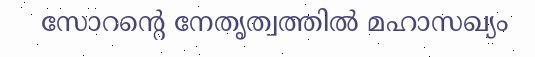സോറന്റെ നേതൃത്വത്തില്‍ മഹാസഖ്യം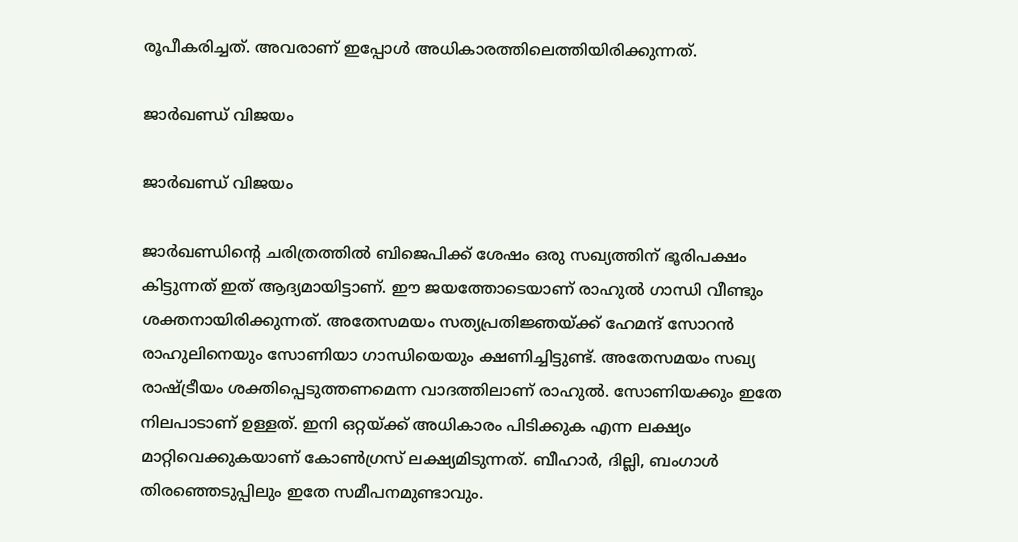രൂപീകരിച്ചത്. അവരാണ് ഇപ്പോള്‍ അധികാരത്തിലെത്തിയിരിക്കുന്നത്.

ജാര്‍ഖണ്ഡ് വിജയം

ജാര്‍ഖണ്ഡ് വിജയം

ജാര്‍ഖണ്ഡിന്റെ ചരിത്രത്തില്‍ ബിജെപിക്ക് ശേഷം ഒരു സഖ്യത്തിന് ഭൂരിപക്ഷം കിട്ടുന്നത് ഇത് ആദ്യമായിട്ടാണ്. ഈ ജയത്തോടെയാണ് രാഹുല്‍ ഗാന്ധി വീണ്ടും ശക്തനായിരിക്കുന്നത്. അതേസമയം സത്യപ്രതിജ്ഞയ്ക്ക് ഹേമന്ദ് സോറന്‍ രാഹുലിനെയും സോണിയാ ഗാന്ധിയെയും ക്ഷണിച്ചിട്ടുണ്ട്. അതേസമയം സഖ്യ രാഷ്ട്രീയം ശക്തിപ്പെടുത്തണമെന്ന വാദത്തിലാണ് രാഹുല്‍. സോണിയക്കും ഇതേ നിലപാടാണ് ഉള്ളത്. ഇനി ഒറ്റയ്ക്ക് അധികാരം പിടിക്കുക എന്ന ലക്ഷ്യം മാറ്റിവെക്കുകയാണ് കോണ്‍ഗ്രസ് ലക്ഷ്യമിടുന്നത്. ബീഹാര്‍, ദില്ലി, ബംഗാള്‍ തിരഞ്ഞെടുപ്പിലും ഇതേ സമീപനമുണ്ടാവും.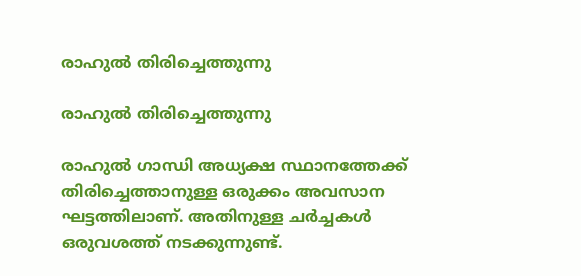രാഹുല്‍ തിരിച്ചെത്തുന്നു

രാഹുല്‍ തിരിച്ചെത്തുന്നു

രാഹുല്‍ ഗാന്ധി അധ്യക്ഷ സ്ഥാനത്തേക്ക് തിരിച്ചെത്താനുള്ള ഒരുക്കം അവസാന ഘട്ടത്തിലാണ്. അതിനുള്ള ചര്‍ച്ചകള്‍ ഒരുവശത്ത് നടക്കുന്നുണ്ട്.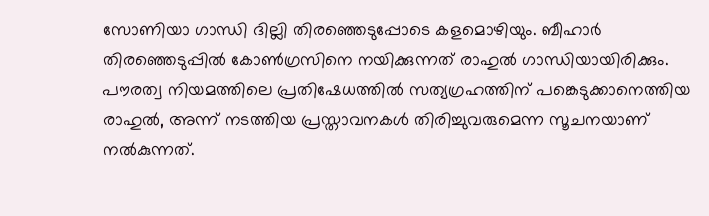സോണിയാ ഗാന്ധി ദില്ലി തിരഞ്ഞെടുപ്പോടെ കളമൊഴിയും. ബീഹാര്‍ തിരഞ്ഞെടുപ്പില്‍ കോണ്‍ഗ്രസിനെ നയിക്കുന്നത് രാഹുല്‍ ഗാന്ധിയായിരിക്കും. പൗരത്വ നിയമത്തിലെ പ്രതിഷേധത്തില്‍ സത്യഗ്രഹത്തിന് പങ്കെടുക്കാനെത്തിയ രാഹുല്‍, അന്ന് നടത്തിയ പ്രസ്താവനകള്‍ തിരിച്ചുവരുമെന്ന സൂചനയാണ് നല്‍കുന്നത്.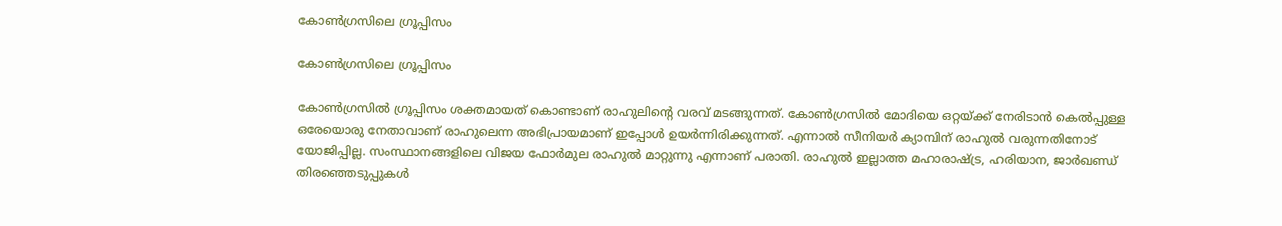കോണ്‍ഗ്രസിലെ ഗ്രൂപ്പിസം

കോണ്‍ഗ്രസിലെ ഗ്രൂപ്പിസം

കോണ്‍ഗ്രസില്‍ ഗ്രൂപ്പിസം ശക്തമായത് കൊണ്ടാണ് രാഹുലിന്റെ വരവ് മടങ്ങുന്നത്. കോണ്‍ഗ്രസില്‍ മോദിയെ ഒറ്റയ്ക്ക് നേരിടാന്‍ കെല്‍പ്പുള്ള ഒരേയൊരു നേതാവാണ് രാഹുലെന്ന അഭിപ്രായമാണ് ഇപ്പോള്‍ ഉയര്‍ന്നിരിക്കുന്നത്. എന്നാല്‍ സീനിയര്‍ ക്യാമ്പിന് രാഹുല്‍ വരുന്നതിനോട് യോജിപ്പില്ല. സംസ്ഥാനങ്ങളിലെ വിജയ ഫോര്‍മുല രാഹുല്‍ മാറ്റുന്നു എന്നാണ് പരാതി. രാഹുല്‍ ഇല്ലാത്ത മഹാരാഷ്ട്ര, ഹരിയാന, ജാര്‍ഖണ്ഡ് തിരഞ്ഞെടുപ്പുകള്‍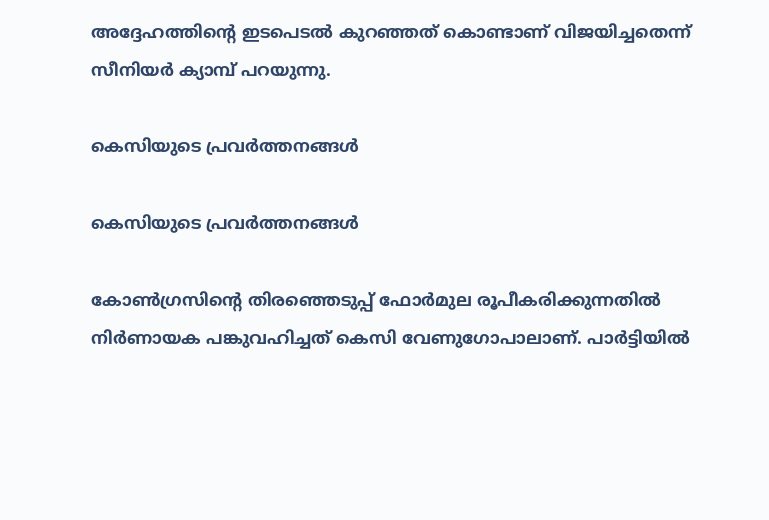അദ്ദേഹത്തിന്റെ ഇടപെടല്‍ കുറഞ്ഞത് കൊണ്ടാണ് വിജയിച്ചതെന്ന് സീനിയര്‍ ക്യാമ്പ് പറയുന്നു.

കെസിയുടെ പ്രവര്‍ത്തനങ്ങള്‍

കെസിയുടെ പ്രവര്‍ത്തനങ്ങള്‍

കോണ്‍ഗ്രസിന്റെ തിരഞ്ഞെടുപ്പ് ഫോര്‍മുല രൂപീകരിക്കുന്നതില്‍ നിര്‍ണായക പങ്കുവഹിച്ചത് കെസി വേണുഗോപാലാണ്. പാര്‍ട്ടിയില്‍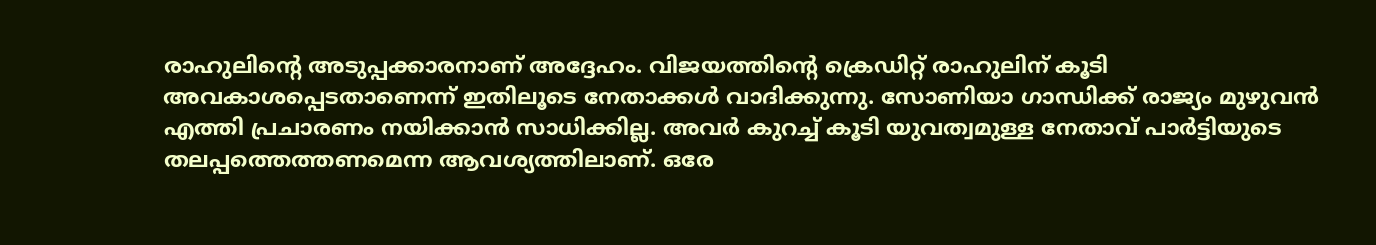രാഹുലിന്റെ അടുപ്പക്കാരനാണ് അദ്ദേഹം. വിജയത്തിന്റെ ക്രെഡിറ്റ് രാഹുലിന് കൂടി അവകാശപ്പെടതാണെന്ന് ഇതിലൂടെ നേതാക്കള്‍ വാദിക്കുന്നു. സോണിയാ ഗാന്ധിക്ക് രാജ്യം മുഴുവന്‍ എത്തി പ്രചാരണം നയിക്കാന്‍ സാധിക്കില്ല. അവര്‍ കുറച്ച് കൂടി യുവത്വമുള്ള നേതാവ് പാര്‍ട്ടിയുടെ തലപ്പത്തെത്തണമെന്ന ആവശ്യത്തിലാണ്. ഒരേ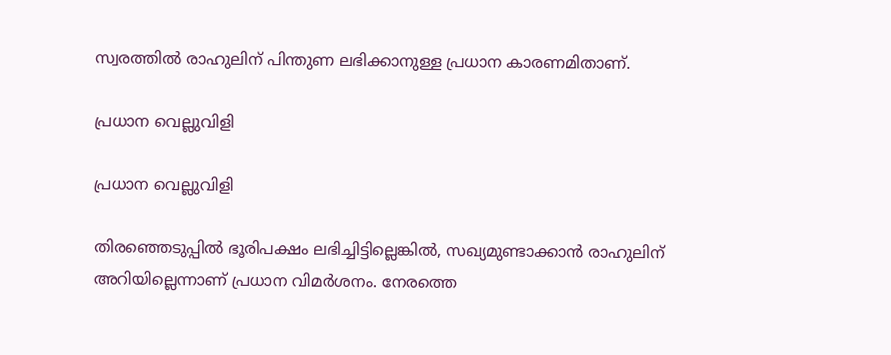സ്വരത്തില്‍ രാഹുലിന് പിന്തുണ ലഭിക്കാനുള്ള പ്രധാന കാരണമിതാണ്.

പ്രധാന വെല്ലുവിളി

പ്രധാന വെല്ലുവിളി

തിരഞ്ഞെടുപ്പില്‍ ഭൂരിപക്ഷം ലഭിച്ചിട്ടില്ലെങ്കില്‍, സഖ്യമുണ്ടാക്കാന്‍ രാഹുലിന് അറിയില്ലെന്നാണ് പ്രധാന വിമര്‍ശനം. നേരത്തെ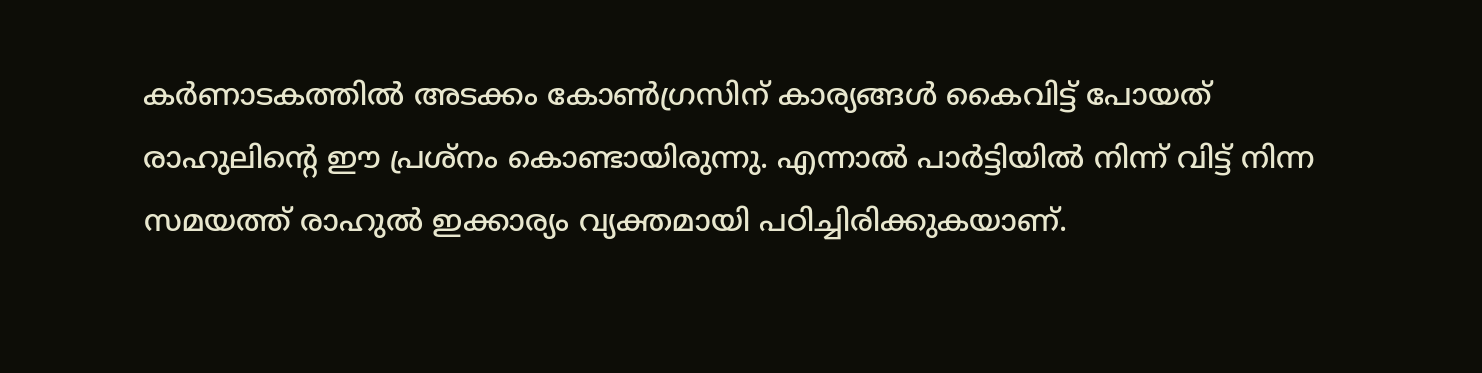കര്‍ണാടകത്തില്‍ അടക്കം കോണ്‍ഗ്രസിന് കാര്യങ്ങള്‍ കൈവിട്ട് പോയത് രാഹുലിന്റെ ഈ പ്രശ്‌നം കൊണ്ടായിരുന്നു. എന്നാല്‍ പാര്‍ട്ടിയില്‍ നിന്ന് വിട്ട് നിന്ന സമയത്ത് രാഹുല്‍ ഇക്കാര്യം വ്യക്തമായി പഠിച്ചിരിക്കുകയാണ്.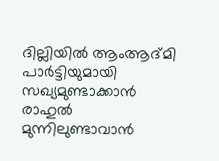ദില്ലിയില്‍ ആംആദ്മി പാര്‍ട്ടിയുമായി സഖ്യമുണ്ടാക്കാന്‍ രാഹുല്‍ മുന്നിലുണ്ടാവാന്‍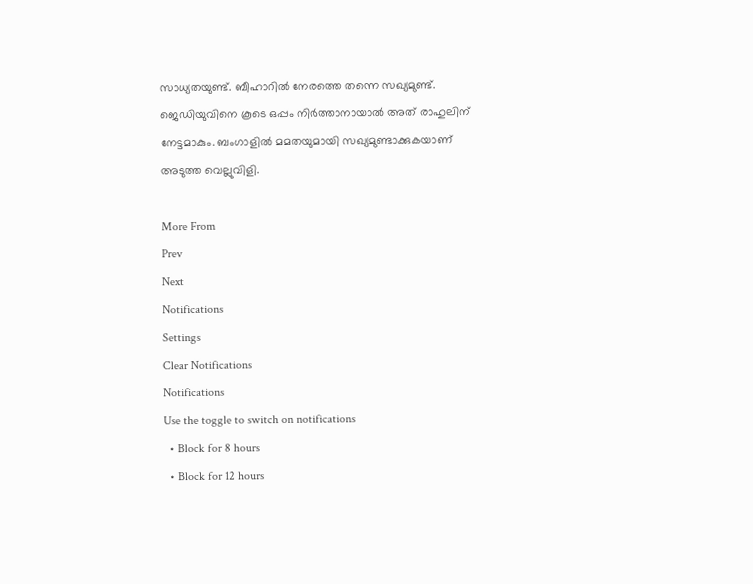സാധ്യതയുണ്ട്. ബീഹാറില്‍ നേരത്തെ തന്നെ സഖ്യമുണ്ട്. ജെഡിയുവിനെ കൂടെ ഒപ്പം നിര്‍ത്താനായാല്‍ അത് രാഹുലിന് നേട്ടമാകും. ബംഗാളില്‍ മമതയുമായി സഖ്യമുണ്ടാക്കുകയാണ് അടുത്ത വെല്ലുവിളി.

More From
Prev
Next
Notifications
Settings
Clear Notifications
Notifications
Use the toggle to switch on notifications
  • Block for 8 hours
  • Block for 12 hours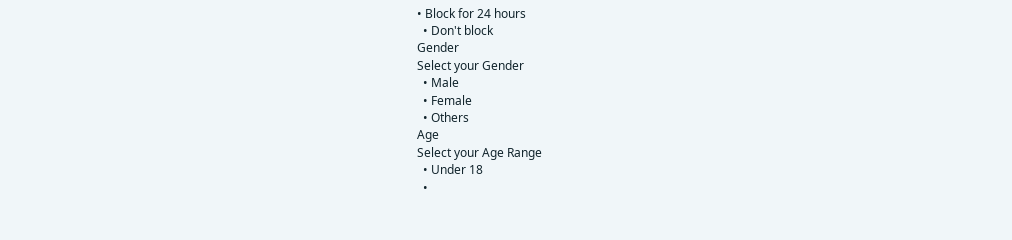• Block for 24 hours
  • Don't block
Gender
Select your Gender
  • Male
  • Female
  • Others
Age
Select your Age Range
  • Under 18
  •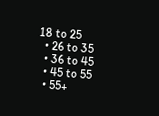18 to 25
  • 26 to 35
  • 36 to 45
  • 45 to 55
  • 55+